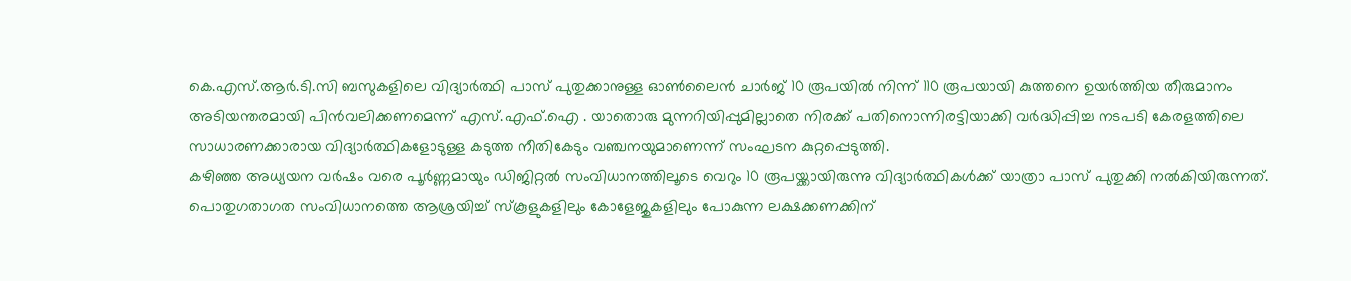കെ.എസ്.ആർ.ടി.സി ബസുകളിലെ വിദ്യാർത്ഥി പാസ് പുതുക്കാനുള്ള ഓൺലൈൻ ചാർജ് 10 രൂപയിൽ നിന്ന് 110 രൂപയായി കുത്തനെ ഉയർത്തിയ തീരുമാനം അടിയന്തരമായി പിൻവലിക്കണമെന്ന് എസ്.എഫ്.ഐ . യാതൊരു മുന്നറിയിപ്പുമില്ലാതെ നിരക്ക് പതിനൊന്നിരട്ടിയാക്കി വർദ്ധിപ്പിച്ച നടപടി കേരളത്തിലെ സാധാരണക്കാരായ വിദ്യാർത്ഥികളോടുള്ള കടുത്ത നീതികേടും വഞ്ചനയുമാണെന്ന് സംഘടന കുറ്റപ്പെടുത്തി.
കഴിഞ്ഞ അധ്യയന വർഷം വരെ പൂർണ്ണമായും ഡിജിറ്റൽ സംവിധാനത്തിലൂടെ വെറും 10 രൂപയ്ക്കായിരുന്നു വിദ്യാർത്ഥികൾക്ക് യാത്രാ പാസ് പുതുക്കി നൽകിയിരുന്നത്. പൊതുഗതാഗത സംവിധാനത്തെ ആശ്രയിച്ച് സ്കൂളുകളിലും കോളേജുകളിലും പോകുന്ന ലക്ഷക്കണക്കിന്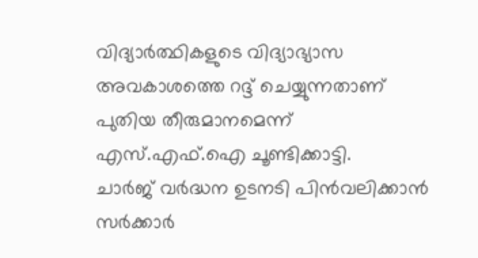വിദ്യാർത്ഥികളുടെ വിദ്യാഭ്യാസ അവകാശത്തെ റദ്ദ് ചെയ്യുന്നതാണ് പുതിയ തീരുമാനമെന്ന് എസ്.എഫ്.ഐ ചൂണ്ടിക്കാട്ടി.
ചാർജ് വർദ്ധന ഉടനടി പിൻവലിക്കാൻ സർക്കാർ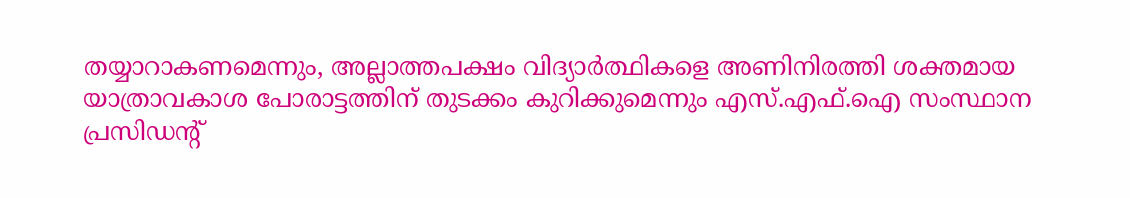തയ്യാറാകണമെന്നും, അല്ലാത്തപക്ഷം വിദ്യാർത്ഥികളെ അണിനിരത്തി ശക്തമായ യാത്രാവകാശ പോരാട്ടത്തിന് തുടക്കം കുറിക്കുമെന്നും എസ്.എഫ്.ഐ സംസ്ഥാന പ്രസിഡന്റ്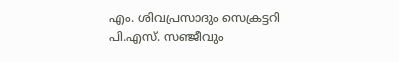എം. ശിവപ്രസാദും സെക്രട്ടറി പി.എസ്. സഞ്ജീവും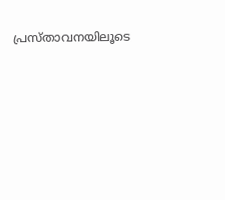പ്രസ്താവനയിലൂടെ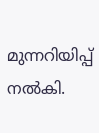മുന്നറിയിപ്പ് നൽകി.